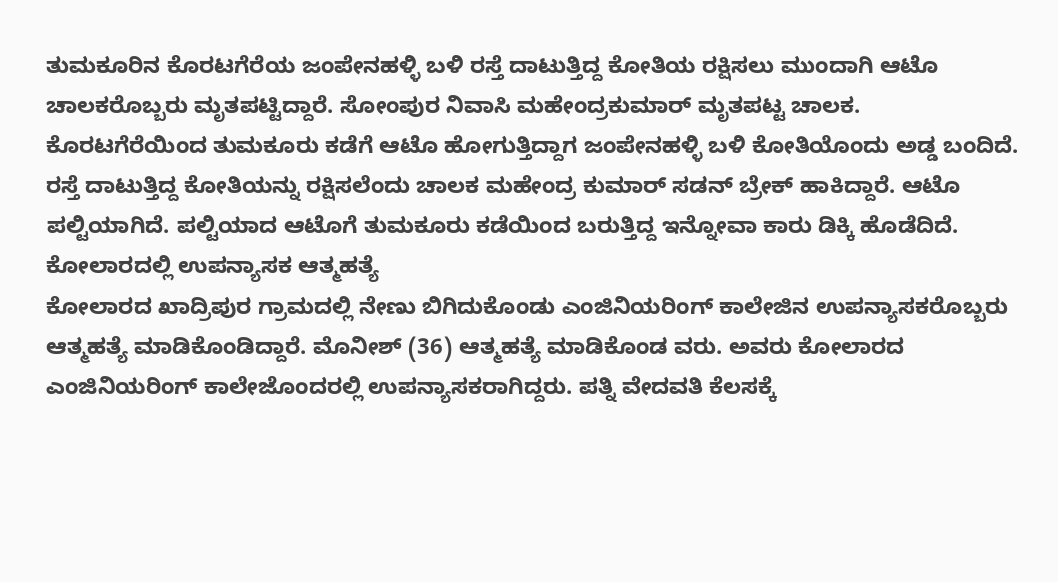ತುಮಕೂರಿನ ಕೊರಟಗೆರೆಯ ಜಂಪೇನಹಳ್ಳಿ ಬಳಿ ರಸ್ತೆ ದಾಟುತ್ತಿದ್ದ ಕೋತಿಯ ರಕ್ಷಿಸಲು ಮುಂದಾಗಿ ಆಟೊ ಚಾಲಕರೊಬ್ಬರು ಮೃತಪಟ್ಟಿದ್ದಾರೆ. ಸೋಂಪುರ ನಿವಾಸಿ ಮಹೇಂದ್ರಕುಮಾರ್ ಮೃತಪಟ್ಟ ಚಾಲಕ.
ಕೊರಟಗೆರೆಯಿಂದ ತುಮಕೂರು ಕಡೆಗೆ ಆಟೊ ಹೋಗುತ್ತಿದ್ದಾಗ ಜಂಪೇನಹಳ್ಳಿ ಬಳಿ ಕೋತಿಯೊಂದು ಅಡ್ಡ ಬಂದಿದೆ. ರಸ್ತೆ ದಾಟುತ್ತಿದ್ದ ಕೋತಿಯನ್ನು ರಕ್ಷಿಸಲೆಂದು ಚಾಲಕ ಮಹೇಂದ್ರ ಕುಮಾರ್ ಸಡನ್ ಬ್ರೇಕ್ ಹಾಕಿದ್ದಾರೆ. ಆಟೊ ಪಲ್ಟಿಯಾಗಿದೆ. ಪಲ್ಟಿಯಾದ ಆಟೊಗೆ ತುಮಕೂರು ಕಡೆಯಿಂದ ಬರುತ್ತಿದ್ದ ಇನ್ನೋವಾ ಕಾರು ಡಿಕ್ಕಿ ಹೊಡೆದಿದೆ.
ಕೋಲಾರದಲ್ಲಿ ಉಪನ್ಯಾಸಕ ಆತ್ಮಹತ್ಯೆ
ಕೋಲಾರದ ಖಾದ್ರಿಪುರ ಗ್ರಾಮದಲ್ಲಿ ನೇಣು ಬಿಗಿದುಕೊಂಡು ಎಂಜಿನಿಯರಿಂಗ್ ಕಾಲೇಜಿನ ಉಪನ್ಯಾಸಕರೊಬ್ಬರು ಆತ್ಮಹತ್ಯೆ ಮಾಡಿಕೊಂಡಿದ್ದಾರೆ. ಮೊನೀಶ್ (36) ಆತ್ಮಹತ್ಯೆ ಮಾಡಿಕೊಂಡ ವರು. ಅವರು ಕೋಲಾರದ ಎಂಜಿನಿಯರಿಂಗ್ ಕಾಲೇಜೊಂದರಲ್ಲಿ ಉಪನ್ಯಾಸಕರಾಗಿದ್ದರು. ಪತ್ನಿ ವೇದವತಿ ಕೆಲಸಕ್ಕೆ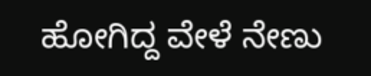ಹೋಗಿದ್ದ ವೇಳೆ ನೇಣು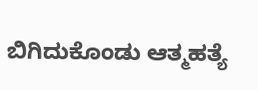ಬಿಗಿದುಕೊಂಡು ಆತ್ಮಹತ್ಯೆ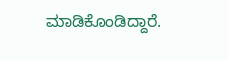ಮಾಡಿಕೊಂಡಿದ್ದಾರೆ.